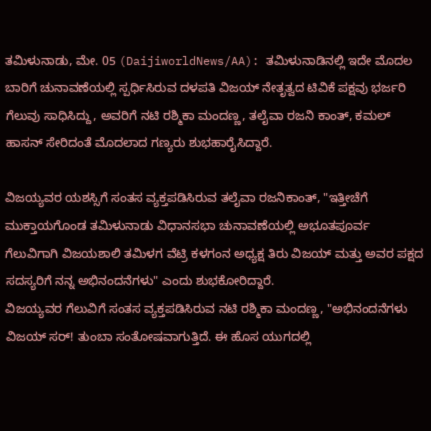ತಮಿಳುನಾಡು, ಮೇ. 05 (DaijiworldNews/AA): ತಮಿಳುನಾಡಿನಲ್ಲಿ ಇದೇ ಮೊದಲ ಬಾರಿಗೆ ಚುನಾವಣೆಯಲ್ಲಿ ಸ್ಪರ್ಧಿಸಿರುವ ದಳಪತಿ ವಿಜಯ್ ನೇತೃತ್ವದ ಟಿವಿಕೆ ಪಕ್ಷವು ಭರ್ಜರಿ ಗೆಲುವು ಸಾಧಿಸಿದ್ದು, ಅವರಿಗೆ ನಟಿ ರಶ್ಮಿಕಾ ಮಂದಣ್ಣ, ತಲೈವಾ ರಜನಿ ಕಾಂತ್, ಕಮಲ್ ಹಾಸನ್ ಸೇರಿದಂತೆ ಮೊದಲಾದ ಗಣ್ಯರು ಶುಭಹಾರೈಸಿದ್ದಾರೆ.

ವಿಜಯ್ಯವರ ಯಶಸ್ಸಿಗೆ ಸಂತಸ ವ್ಯಕ್ತಪಡಿಸಿರುವ ತಲೈವಾ ರಜನಿಕಾಂತ್, "ಇತ್ತೀಚೆಗೆ ಮುಕ್ತಾಯಗೊಂಡ ತಮಿಳುನಾಡು ವಿಧಾನಸಭಾ ಚುನಾವಣೆಯಲ್ಲಿ ಅಭೂತಪೂರ್ವ ಗೆಲುವಿಗಾಗಿ ವಿಜಯಶಾಲಿ ತಮಿಳಗ ವೆಟ್ರಿ ಕಳಗಂನ ಅಧ್ಯಕ್ಷ ತಿರು ವಿಜಯ್ ಮತ್ತು ಅವರ ಪಕ್ಷದ ಸದಸ್ಯರಿಗೆ ನನ್ನ ಅಭಿನಂದನೆಗಳು" ಎಂದು ಶುಭಕೋರಿದ್ದಾರೆ.
ವಿಜಯ್ಯವರ ಗೆಲುವಿಗೆ ಸಂತಸ ವ್ಯಕ್ತಪಡಿಸಿರುವ ನಟಿ ರಶ್ಮಿಕಾ ಮಂದಣ್ಣ, "ಅಭಿನಂದನೆಗಳು ವಿಜಯ್ ಸರ್! ತುಂಬಾ ಸಂತೋಷವಾಗುತ್ತಿದೆ. ಈ ಹೊಸ ಯುಗದಲ್ಲಿ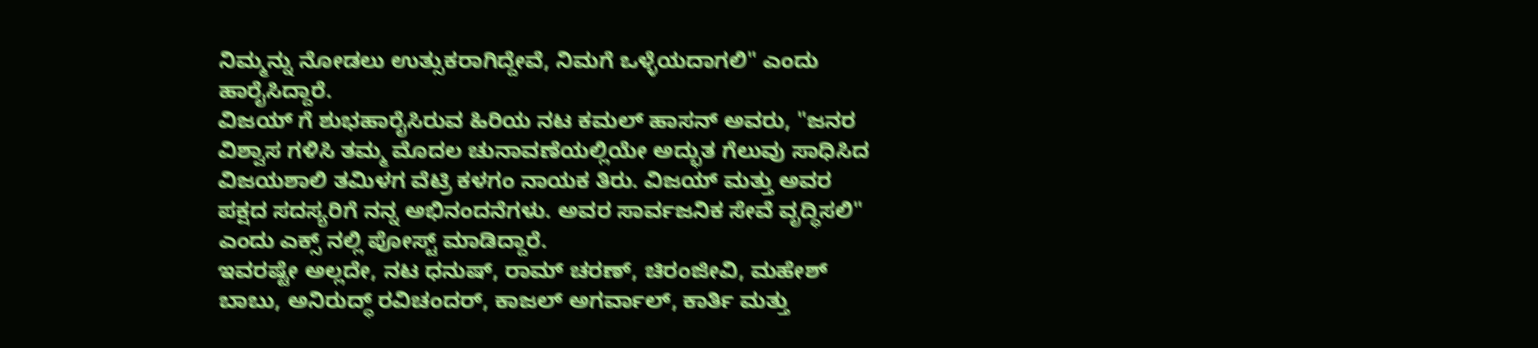ನಿಮ್ಮನ್ನು ನೋಡಲು ಉತ್ಸುಕರಾಗಿದ್ದೇವೆ, ನಿಮಗೆ ಒಳ್ಳೆಯದಾಗಲಿ" ಎಂದು ಹಾರೈಸಿದ್ದಾರೆ.
ವಿಜಯ್ ಗೆ ಶುಭಹಾರೈಸಿರುವ ಹಿರಿಯ ನಟ ಕಮಲ್ ಹಾಸನ್ ಅವರು, "ಜನರ ವಿಶ್ವಾಸ ಗಳಿಸಿ ತಮ್ಮ ಮೊದಲ ಚುನಾವಣೆಯಲ್ಲಿಯೇ ಅದ್ಭುತ ಗೆಲುವು ಸಾಧಿಸಿದ ವಿಜಯಶಾಲಿ ತಮಿಳಗ ವೆಟ್ರಿ ಕಳಗಂ ನಾಯಕ ತಿರು. ವಿಜಯ್ ಮತ್ತು ಅವರ ಪಕ್ಷದ ಸದಸ್ಯರಿಗೆ ನನ್ನ ಅಭಿನಂದನೆಗಳು. ಅವರ ಸಾರ್ವಜನಿಕ ಸೇವೆ ವೃದ್ಧಿಸಲಿ" ಎಂದು ಎಕ್ಸ್ ನಲ್ಲಿ ಪೋಸ್ಟ್ ಮಾಡಿದ್ದಾರೆ.
ಇವರಷ್ಟೇ ಅಲ್ಲದೇ, ನಟ ಧನುಷ್, ರಾಮ್ ಚರಣ್, ಚಿರಂಜೀವಿ, ಮಹೇಶ್ ಬಾಬು, ಅನಿರುದ್ಧ್ ರವಿಚಂದರ್, ಕಾಜಲ್ ಅಗರ್ವಾಲ್, ಕಾರ್ತಿ ಮತ್ತು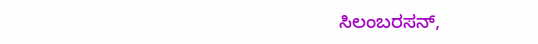ಸಿಲಂಬರಸನ್,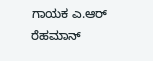ಗಾಯಕ ಎ.ಆರ್ ರೆಹಮಾನ್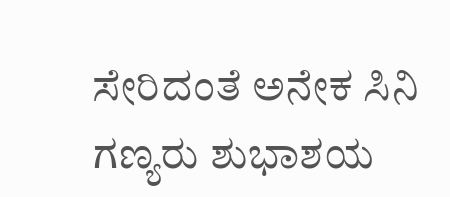ಸೇರಿದಂತೆ ಅನೇಕ ಸಿನಿ ಗಣ್ಯರು ಶುಭಾಶಯ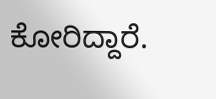ಕೋರಿದ್ದಾರೆ.